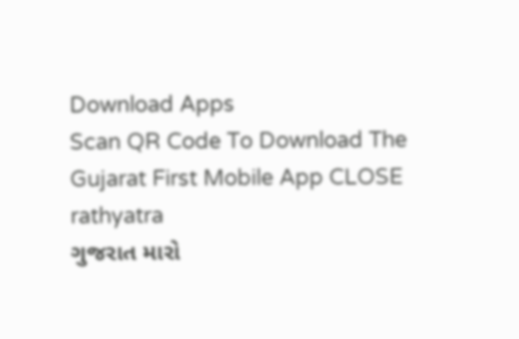Download Apps
Scan QR Code To Download The Gujarat First Mobile App CLOSE
rathyatra
ગુજરાત મારો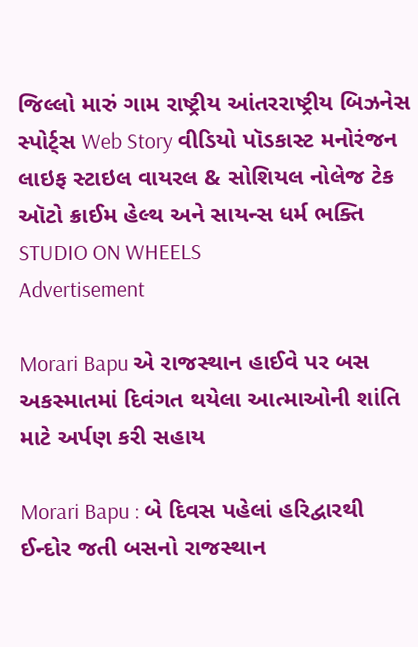જિલ્લો મારું ગામ રાષ્ટ્રીય આંતરરાષ્ટ્રીય બિઝનેસ સ્પોર્ટ્સ Web Story વીડિયો પૉડકાસ્ટ મનોરંજન લાઇફ સ્ટાઇલ વાયરલ & સોશિયલ નોલેજ ટેક ઑટો ક્રાઈમ હેલ્થ અને સાયન્સ ધર્મ ભક્તિ STUDIO ON WHEELS
Advertisement

Morari Bapu એ રાજસ્થાન હાઈવે પર બસ અકસ્માતમાં દિવંગત થયેલા આત્માઓની શાંતિ માટે અર્પણ કરી સહાય

Morari Bapu : બે દિવસ પહેલાં હરિદ્વારથી ઈન્દોર જતી બસનો રાજસ્થાન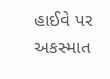હાઈવે પર અકસ્માત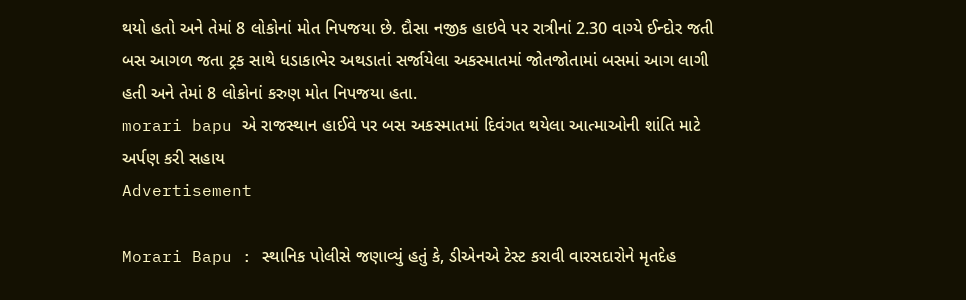થયો હતો અને તેમાં 8 લોકોનાં મોત નિપજયા છે. દૌસા નજીક હાઇવે પર રાત્રીનાં 2.30 વાગ્યે ઈન્દોર જતી બસ આગળ જતા ટ્રક સાથે ધડાકાભેર અથડાતાં સર્જાયેલા અકસ્માતમાં જોતજોતામાં બસમાં આગ લાગી હતી અને તેમાં 8 લોકોનાં કરુણ મોત નિપજયા હતા.
morari bapu એ રાજસ્થાન હાઈવે પર બસ અકસ્માતમાં દિવંગત થયેલા આત્માઓની શાંતિ માટે અર્પણ કરી સહાય
Advertisement

Morari Bapu : સ્થાનિક પોલીસે જણાવ્યું હતું કે, ડીએનએ ટેસ્ટ કરાવી વારસદારોને મૃતદેહ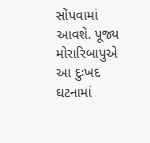સોંપવામાં આવશે. પૂજ્ય મોરારિબાપુએ આ દુઃખદ ઘટનામાં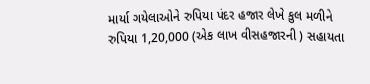માર્યા ગયેલાઓને રુપિયા પંદર હજાર લેખે કુલ મળીને રુપિયા 1,20,000 (એક લાખ વીસહજારની ) સહાયતા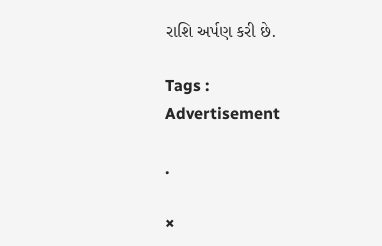રાશિ અર્પણ કરી છે.

Tags :
Advertisement

.

×